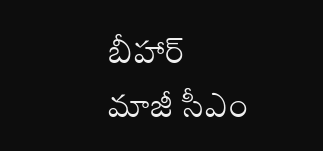బీహార్ మాజీ సీఎం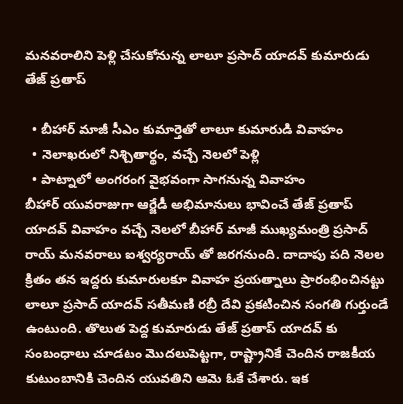మనవరాలిని పెళ్లి చేసుకోనున్న లాలూ ప్రసాద్ యాదవ్ కుమారుడు తేజ్ ప్రతాప్

  • బీహార్ మాజీ సీఎం కుమార్తెతో లాలూ కుమారుడి వివాహం
  • నెలాఖరులో నిశ్చితార్థం, వచ్చే నెలలో పెళ్లి
  • పాట్నాలో అంగరంగ వైభవంగా సాగనున్న వివాహం
బీహార్ యువరాజుగా ఆర్జేడీ అభిమానులు భావించే తేజ్ ప్రతాప్ యాదవ్ వివాహం వచ్చే నెలలో బీహార్ మాజీ ముఖ్యమంత్రి ప్రసాద్ రాయ్ మనవరాలు ఐశ్వర్యరాయ్ తో జరగనుంది. దాదాపు పది నెలల క్రితం తన ఇద్దరు కుమారులకూ వివాహ ప్రయత్నాలు ప్రారంభించినట్టు లాలూ ప్రసాద్ యాదవ్ సతీమణి రబ్రీ దేవి ప్రకటించిన సంగతి గుర్తుండే ఉంటుంది. తొలుత పెద్ద కుమారుడు తేజ్ ప్రతాప్ యాదవ్ కు సంబంధాలు చూడటం మొదలుపెట్టగా, రాష్ట్రానికే చెందిన రాజకీయ కుటుంబానికి చెందిన యువతిని ఆమె ఓకే చేశారు. ఇక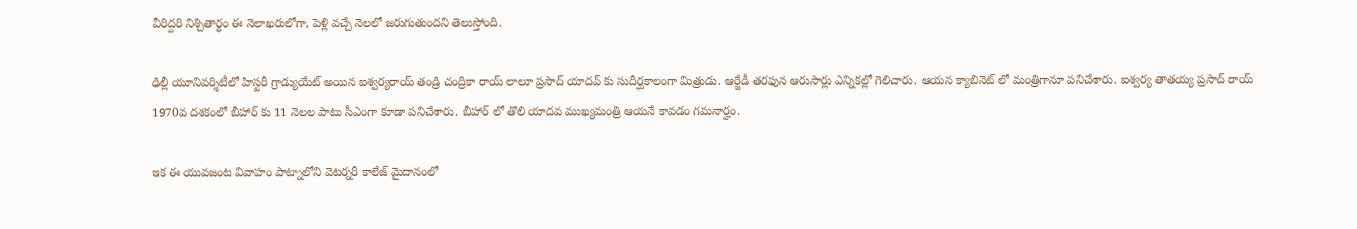వీరిద్దరి నిశ్చితార్థం ఈ నెలాఖరులోగా, పెళ్లి వచ్చే నెలలో జరుగుతుందని తెలుస్తోంది.

ఢిల్లీ యూనివర్శిటీలో హిస్టరీ గ్రాడ్యుయేట్ అయిన ఐశ్వర్యరాయ్ తండ్రి చంద్రికా రాయ్ లాలూ ప్రసాద్ యాదవ్ కు సుదీర్ఘకాలంగా మిత్రుడు. ఆర్జేడీ తరఫున ఆరుసార్లు ఎన్నికల్లో గెలిచారు. ఆయన క్యాబినెట్ లో మంత్రిగానూ పనిచేశారు. ఐశ్వర్య తాతయ్య ప్రసాద్ రాయ్ 1970వ దశకంలో బీహార్ కు 11 నెలల పాటు సీఎంగా కూడా పనిచేశారు. బీహార్ లో తొలి యాదవ ముఖ్యమంత్రి ఆయనే కావడం గమనార్హం.

ఇక ఈ యువజంట వివాహం పాట్నాలోని వెటర్నరీ కాలేజ్ మైదానంలో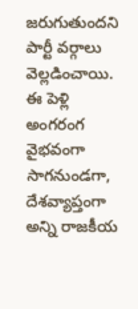జరుగుతుందని పార్టీ వర్గాలు వెల్లడించాయి. ఈ పెళ్లి అంగరంగ వైభవంగా సాగనుండగా, దేశవ్యాప్తంగా అన్ని రాజకీయ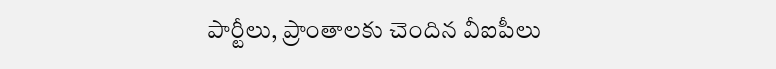పార్టీలు, ప్రాంతాలకు చెందిన వీఐపీలు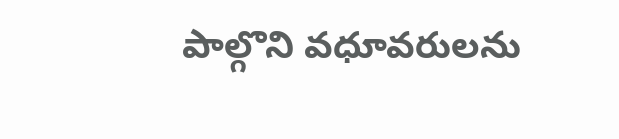పాల్గొని వధూవరులను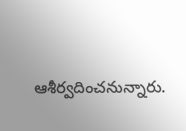ఆశీర్వదించనున్నారు.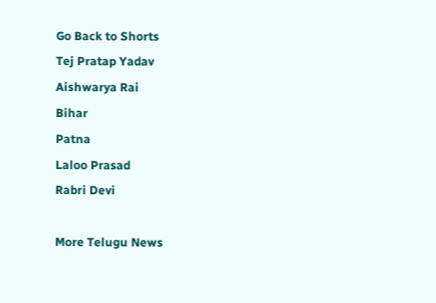Go Back to Shorts
Tej Pratap Yadav
Aishwarya Rai
Bihar
Patna
Laloo Prasad
Rabri Devi

More Telugu News